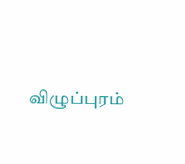விழுப்புரம்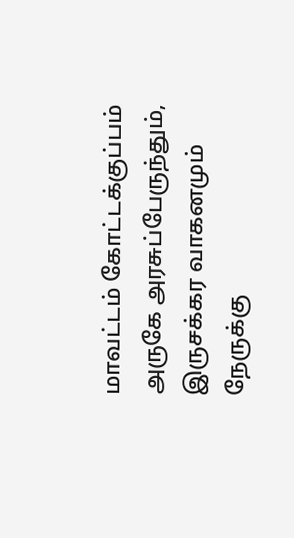மாவட்டம் கோட்டக்குப்பம் அருகே அரசுப்பேருந்தும், இருசக்கர வாகனமும் நேருக்கு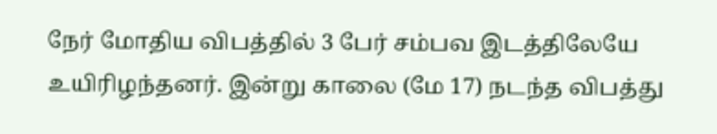நேர் மோதிய விபத்தில் 3 பேர் சம்பவ இடத்திலேயே உயிரிழந்தனர். இன்று காலை (மே 17) நடந்த விபத்து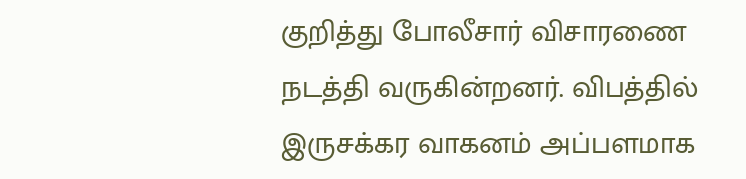குறித்து போலீசார் விசாரணை நடத்தி வருகின்றனர். விபத்தில் இருசக்கர வாகனம் அப்பளமாக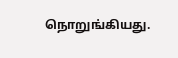நொறுங்கியது.